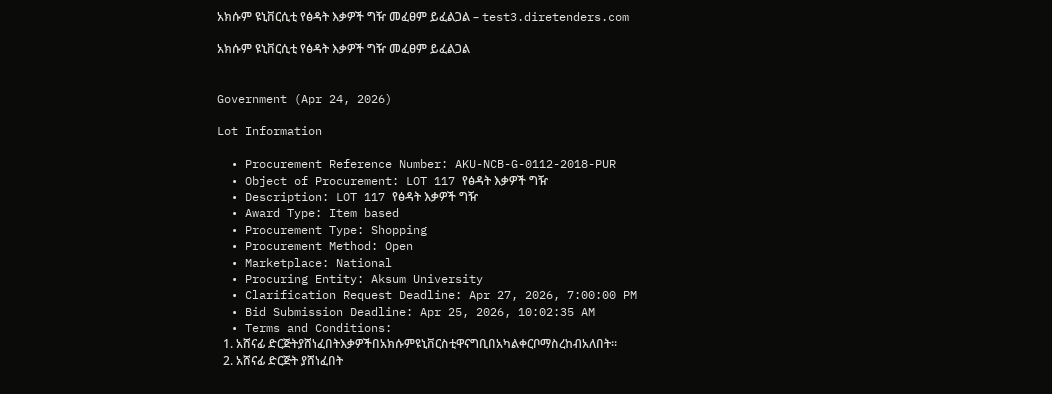አክሱም ዩኒቨርሲቲ የፅዳት እቃዎች ግዥ መፈፀም ይፈልጋል – test3.diretenders.com

አክሱም ዩኒቨርሲቲ የፅዳት እቃዎች ግዥ መፈፀም ይፈልጋል


Government (Apr 24, 2026)

Lot Information

  • Procurement Reference Number: AKU-NCB-G-0112-2018-PUR
  • Object of Procurement: LOT 117 የፅዳት እቃዎች ግዥ
  • Description: LOT 117 የፅዳት እቃዎች ግዥ
  • Award Type: Item based
  • Procurement Type: Shopping
  • Procurement Method: Open
  • Marketplace: National
  • Procuring Entity: Aksum University
  • Clarification Request Deadline: Apr 27, 2026, 7:00:00 PM
  • Bid Submission Deadline: Apr 25, 2026, 10:02:35 AM
  • Terms and Conditions:
  1. አሸናፊ ድርጅትያሸነፈበትእቃዎችበአክሱምዩኒቨርስቲዋናግቢበአካልቀርቦማስረከብአለበት።
  2. አሸናፊ ድርጅት ያሸነፈበት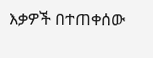እቃዎች በተጠቀሰው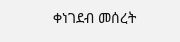ቀነገደብ መሰረት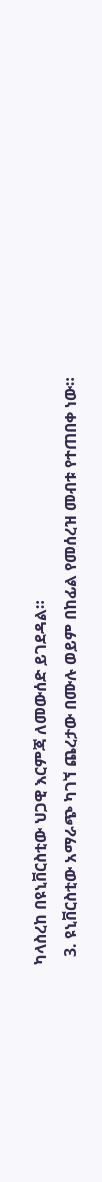ካላስረከ በዩኒቨርስቲው ህጋዊ እርምጃ ለመውሰድ ይገደዳል።
  3. ዩኒቨርስቲው አማራጭ ካገኘ ጨረታው በሙሉ ወይም በከፊል የመሰረዝ መብቱ የተጠበቀ ነው።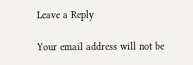Leave a Reply

Your email address will not be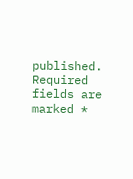published. Required fields are marked *